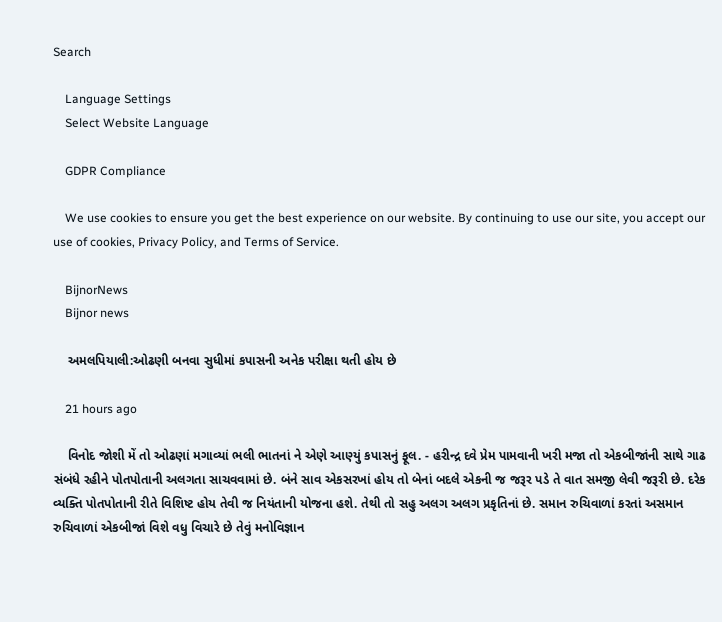Search

    Language Settings
    Select Website Language

    GDPR Compliance

    We use cookies to ensure you get the best experience on our website. By continuing to use our site, you accept our use of cookies, Privacy Policy, and Terms of Service.

    BijnorNews
    Bijnor news

    અમલપિયાલી:ઓઢણી બનવા સુધીમાં કપાસની અનેક પરીક્ષા થતી હોય છે

    21 hours ago

    વિનોદ જોશી મેં તો ઓઢણાં મગાવ્યાં ભલી ભાતનાં ને એણે આણ્યું કપાસનું ફૂલ. - હરીન્દ્ર દવે પ્રેમ પામવાની ખરી મજા તો એકબીજાંની સાથે ગાઢ સંબંધે રહીને પોતપોતાની અલગતા સાચવવામાં છે. બંને સાવ એકસરખાં હોય તો બેનાં બદલે એકની જ જરૂર પડે તે વાત સમજી લેવી જરૂરી છે. દરેક વ્યક્તિ પોતપોતાની રીતે વિશિષ્ટ હોય તેવી જ નિયંતાની યોજના હશે. તેથી તો સહુ અલગ અલગ પ્રકૃતિનાં છે. સમાન રુચિવાળાં કરતાં અસમાન રુચિવાળાં એકબીજાં વિશે વધુ વિચારે છે તેવું મનોવિજ્ઞાન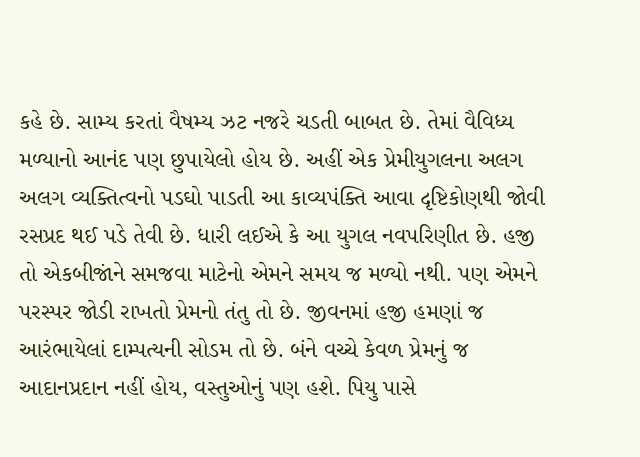કહે છે. સામ્ય કરતાં વૈષમ્ય ઝટ નજરે ચડતી બાબત છે. તેમાં વૈવિધ્ય મળ્યાનો આનંદ પણ છુપાયેલો હોય છે. અહીં એક પ્રેમીયુગલના અલગ અલગ વ્યક્તિત્વનો પડઘો પાડતી આ કાવ્યપંક્તિ આવા દૃષ્ટિકોણથી જોવી રસપ્રદ થઈ પડે તેવી છે. ધારી લઈએ કે આ યુગલ નવપરિણીત છે. હજી તો એકબીજાંને સમજવા માટેનો એમને સમય જ મળ્યો નથી. પણ એમને પરસ્પર જોડી રાખતો પ્રેમનો તંતુ તો છે. જીવનમાં હજી હમણાં જ આરંભાયેલાં દામ્પત્યની સોડમ તો છે. બંને વચ્ચે કેવળ પ્રેમનું જ આદાનપ્રદાન નહીં હોય, વસ્તુઓનું પણ હશે. પિયુ પાસે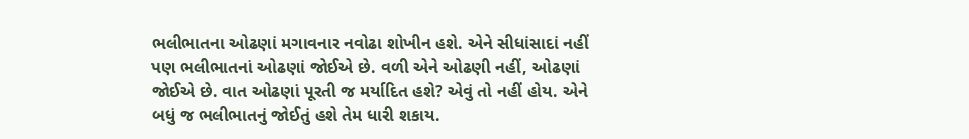ભલીભાતના ઓઢણાં મગાવનાર નવોઢા શોખીન હશે. એને સીધાંસાદાં નહીં પણ ભલીભાતનાં ઓઢણાં જોઈએ છે. વળી એને ઓઢણી નહીં, ઓઢણાં જોઈએ છે. વાત ઓઢણાં પૂરતી જ મર્યાદિત હશે? એવું તો નહીં હોય. એને બધું જ ભલીભાતનું જોઈતું હશે તેમ ધારી શકાય.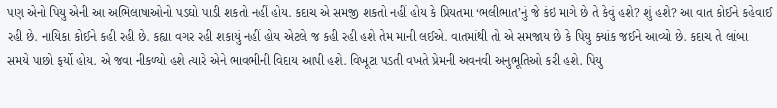પણ એનો પિયુ એની આ અભિલાષાઓનો પડઘો પાડી શકતો નહીં હોય. કદાચ એ સમજી શકતો નહીં હોય કે પ્રિયતમા ‘ભલીભાત’નું જે કંઇ માગે છે તે કેવું હશે? શું હશે? આ વાત કોઈને કહેવાઈ રહી છે. નાયિકા કોઈને કહી રહી છે. કહ્યા વગર રહી શકાયું નહીં હોય એટલે જ કહી રહી હશે તેમ માની લઈએ. વાતમાંથી તો એ સમજાય છે કે પિયુ ક્યાંક જઈને આવ્યો છે. કદાચ તે લાંબા સમયે પાછો ફર્યો હોય. એ જવા નીકળ્યો હશે ત્યારે એને ભાવભીની વિદાય આપી હશે. વિખૂટા પડતી વખતે પ્રેમની અવનવી અનુભૂતિઓ કરી હશે. પિયુ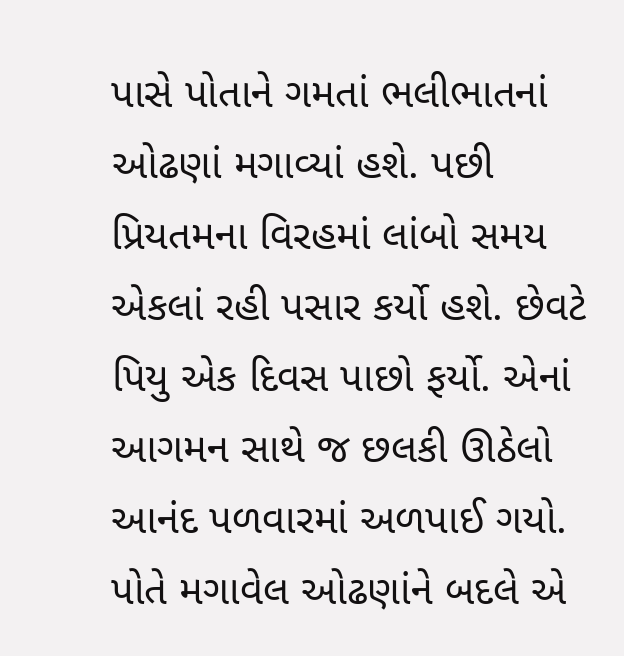પાસે પોતાને ગમતાં ભલીભાતનાં ઓઢણાં મગાવ્યાં હશે. પછી પ્રિયતમના વિરહમાં લાંબો સમય એકલાં રહી પસાર કર્યો હશે. છેવટે પિયુ એક દિવસ પાછો ફર્યો. એનાં આગમન સાથે જ છલકી ઊઠેલો આનંદ પળવારમાં અળપાઈ ગયો. પોતે મગાવેલ ઓઢણાંને બદલે એ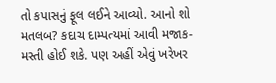તો કપાસનું ફૂલ લઈને આવ્યો. આનો શો મતલબ? કદાચ દામ્પત્યમાં આવી મજાક-મસ્તી હોઈ શકે. પણ અહીં એવું ખરેખર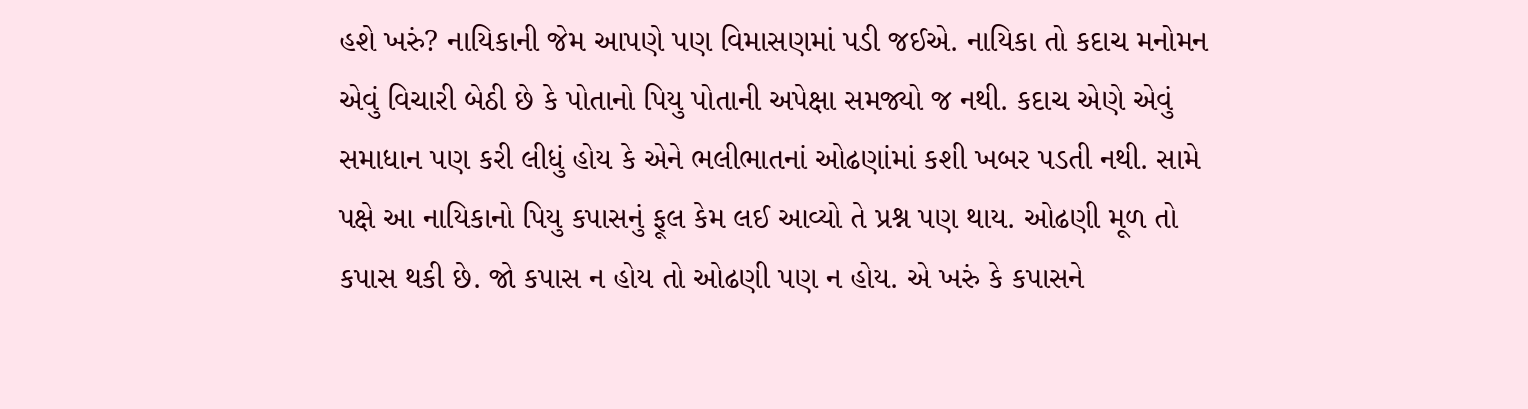હશે ખરું? નાયિકાની જેમ આપણે પણ વિમાસણમાં પડી જઈએ. નાયિકા તો કદાચ મનોમન એવું વિચારી બેઠી છે કે પોતાનો પિયુ પોતાની અપેક્ષા સમજ્યો જ નથી. કદાચ એણે એવું સમાધાન પણ કરી લીધું હોય કે એને ભલીભાતનાં ઓઢણાંમાં કશી ખબર પડતી નથી. સામે પક્ષે આ નાયિકાનો પિયુ કપાસનું ફૂલ કેમ લઈ આવ્યો તે પ્રશ્ન પણ થાય. ઓઢણી મૂળ તો કપાસ થકી છે. જો કપાસ ન હોય તો ઓઢણી પણ ન હોય. એ ખરું કે કપાસને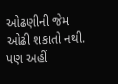ઓઢણીની જેમ ઓઢી શકાતો નથી. પણ અહીં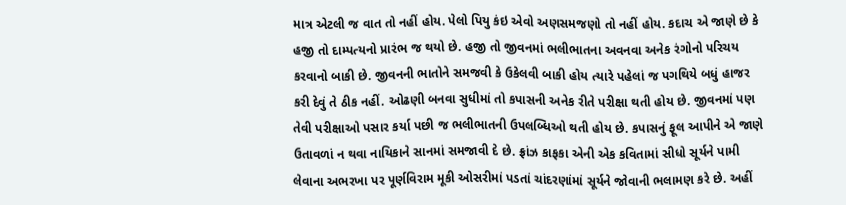માત્ર એટલી જ વાત તો નહીં હોય. પેલો પિયુ કંઇ એવો અણસમજણો તો નહીં હોય. કદાચ એ જાણે છે કે હજી તો દામ્પત્યનો પ્રારંભ જ થયો છે. હજી તો જીવનમાં ભલીભાતના અવનવા અનેક રંગોનો પરિચય કરવાનો બાકી છે. જીવનની ભાતોને સમજવી કે ઉકેલવી બાકી હોય ત્યારે પહેલાં જ પગથિયે બધું હાજર કરી દેવું તે ઠીક નહીં. ઓઢણી બનવા સુધીમાં તો કપાસની અનેક રીતે પરીક્ષા થતી હોય છે. જીવનમાં પણ તેવી પરીક્ષાઓ પસાર કર્યા પછી જ ભલીભાતની ઉપલબ્ધિઓ થતી હોય છે. કપાસનું ફૂલ આપીને એ જાણે ઉતાવળાં ન થવા નાયિકાને સાનમાં સમજાવી દે છે. ફ્રાંઝ કાફકા એની એક કવિતામાં સીધો સૂર્યને પામી લેવાના અભરખા પર પૂર્ણવિરામ મૂકી ઓસરીમાં પડતાં ચાંદરણાંમાં સૂર્યને જોવાની ભલામણ કરે છે. અહીં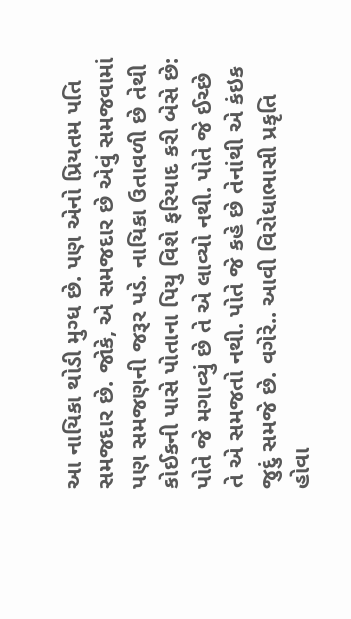આ નાયિકા થોડી મુગ્ધ છે. પણ એનો પ્રિયતમ પતિ સમજદાર છે. જોકે, એ સમજદાર છે એવું સમજવામાં પણ સમજણની જરૂર પડે. નાયિકા ઉતાવળી છે તેથી કોઈકની પાસે પોતાના પિયુ વિશે ફરિયાદ કરી બેસે છે: પોતે જે મગાવ્યું છે તે એ લાવ્યો નથી. પોતે જે ઈચ્છે તે એ સમજતો નથી. પોતે જે કહે છે તેનાંથી એ કંઇક જુદું સમજે છે. વગેરે.. આવી વિરોધાભાસી પ્રકૃતિ હોવા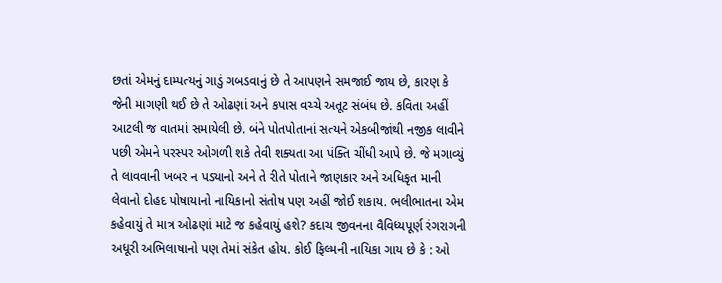છતાં એમનું દામ્પત્યનું ગાડું ગબડવાનું છે તે આપણને સમજાઈ જાય છે, કારણ કે જેની માગણી થઈ છે તે ઓઢણાં અને કપાસ વચ્ચે અતૂટ સંબંધ છે. કવિતા અહીં આટલી જ વાતમાં સમાયેલી છે. બંને પોતપોતાનાં સત્યને એકબીજાંથી નજીક લાવીને પછી એમને પરસ્પર ઓગળી શકે તેવી શક્યતા આ પંક્તિ ચીંધી આપે છે. જે મગાવ્યું તે લાવવાની ખબર ન પડ્યાનો અને તે રીતે પોતાને જાણકાર અને અધિકૃત માની લેવાનો દોહદ પોષાયાનો નાયિકાનો સંતોષ પણ અહીં જોઈ શકાય. ભલીભાતના એમ કહેવાયું તે માત્ર ઓઢણાં માટે જ કહેવાયું હશે? કદાચ જીવનના વૈવિધ્યપૂર્ણ રંગરાગની અધૂરી અભિલાષાનો પણ તેમાં સંકેત હોય. કોઈ ફિલ્મની નાયિકા ગાય છે કે : ઓ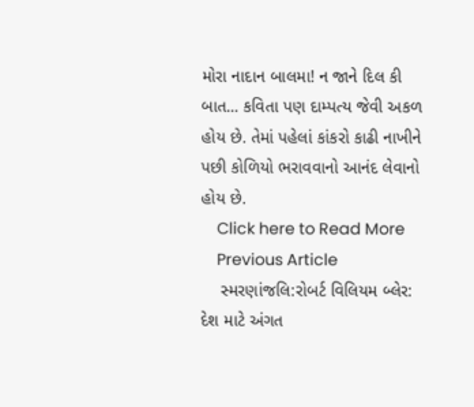મોરા નાદાન બાલમા! ન જાને દિલ કી બાત... કવિતા પણ દામ્પત્ય જેવી અકળ હોય છે. તેમાં પહેલાં કાંકરો કાઢી નાખીને પછી કોળિયો ભરાવવાનો આનંદ લેવાનો હોય છે.
    Click here to Read More
    Previous Article
    સ્મરણાંજલિ:રોબર્ટ વિલિયમ બ્લેર: દેશ માટે અંગત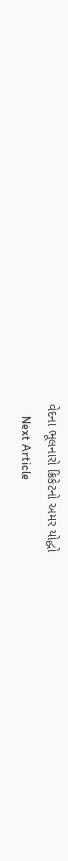વેદના ભૂલનારો ક્રિકેટનો અમર યોદ્ધો
    Next Article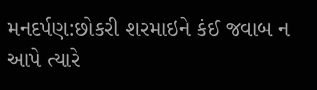મનદર્પણ:છોકરી શરમાઇને કંઈ જવાબ ન આપે ત્‍યારે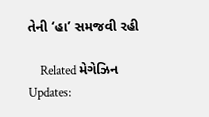તેની ‘હા’ સમજવી રહી

    Related મેગેઝિન Updates: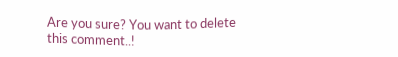Are you sure? You want to delete this comment..!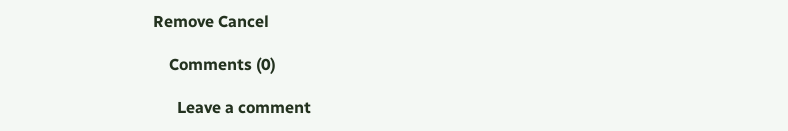Remove Cancel

    Comments (0)

      Leave a comment